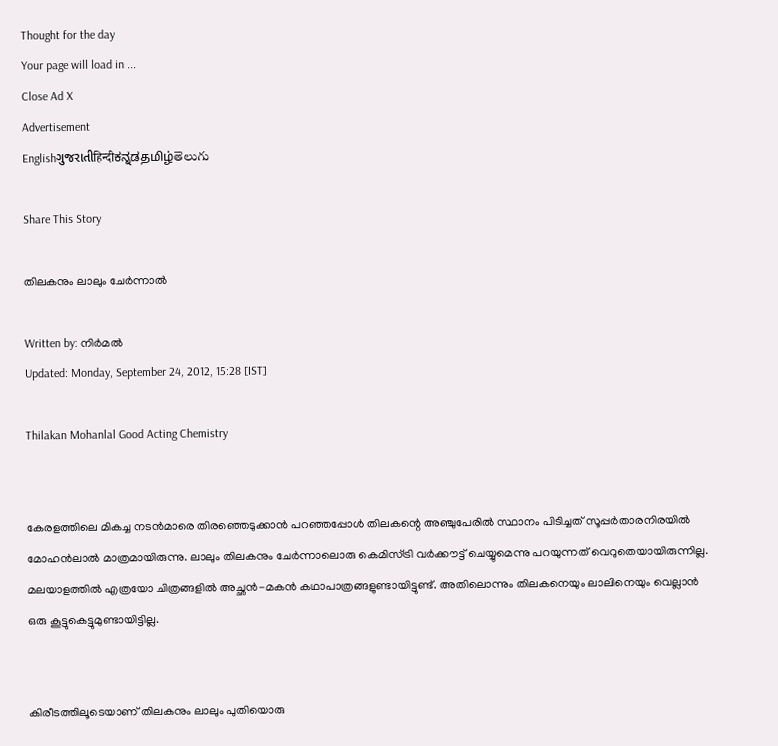Thought for the day
Your page will load in ...
Close Ad X
Advertisement
Englishગુજરાતીहिन्दीಕನ್ನಡதமிழ்తెలుగు

Share This Story

തിലകനും ലാലും ചേര്‍ന്നാല്‍

Written by: നിര്‍മല്‍
Updated: Monday, September 24, 2012, 15:28 [IST]

Thilakan Mohanlal Good Acting Chemistry


കേരളത്തിലെ മികച്ച നടന്‍മാരെ തിരഞ്ഞെടുക്കാന്‍ പറഞ്ഞപ്പോള്‍ തിലകന്റെ അഞ്ചുപേരില്‍ സ്ഥാനം പിടിച്ചത് സൂപ്പര്‍താരനിരയില്‍ മോഹന്‍ലാല്‍ മാത്രമായിരുന്നു. ലാലും തിലകനും ചേര്‍ന്നാലൊരു കെമിസ്ട്രി വര്‍ക്കൗട്ട് ചെയ്യുമെന്നു പറയുന്നത് വെറുതെയായിരുന്നില്ല. മലയാളത്തില്‍ എത്രയോ ചിത്രങ്ങളില്‍ അച്ഛന്‍-മകന്‍ കഥാപാത്രങ്ങളുണ്ടായിട്ടുണ്ട്. അതിലൊന്നും തിലകനെയും ലാലിനെയും വെല്ലാന്‍ ഒരു കൂട്ടുകെട്ടുമുണ്ടായിട്ടില്ല.


കിരീടത്തിലൂടെയാണ് തിലകനും ലാലും പുതിയൊരു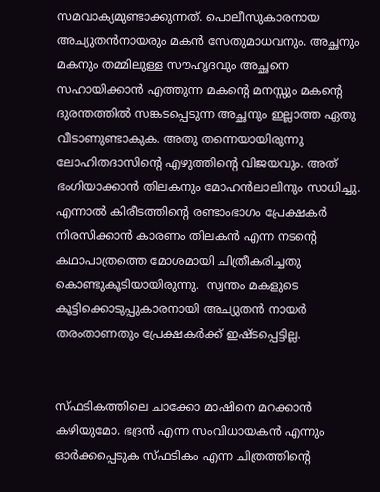സമവാക്യമുണ്ടാക്കുന്നത്. പൊലീസുകാരനായ അച്യുതന്‍നായരും മകന്‍ സേതുമാധവനും. അച്ഛനും മകനും തമ്മിലുള്ള സൗഹൃദവും അച്ഛനെ സഹായിക്കാന്‍ എത്തുന്ന മകന്റെ മനസ്സും മകന്റെ ദുരന്തത്തില്‍ സങ്കടപ്പെടുന്ന അച്ഛനും ഇല്ലാത്ത ഏതു വീടാണുണ്ടാകുക. അതു തന്നെയായിരുന്നു ലോഹിതദാസിന്റെ എഴുത്തിന്റെ വിജയവും. അത് ഭംഗിയാക്കാന്‍ തിലകനും മോഹന്‍ലാലിനും സാധിച്ചു. എന്നാല്‍ കിരീടത്തിന്റെ രണ്ടാംഭാഗം പ്രേക്ഷകര്‍ നിരസിക്കാന്‍ കാരണം തിലകന്‍ എന്ന നടന്റെ കഥാപാത്രത്തെ മോശമായി ചിത്രീകരിച്ചതു കൊണ്ടുകൂടിയായിരുന്നു.  സ്വന്തം മകളുടെ കൂട്ടിക്കൊടുപ്പുകാരനായി അച്യുതന്‍ നായര്‍ തരംതാണതും പ്രേക്ഷകര്‍ക്ക് ഇഷ്ടപ്പെട്ടില്ല.


സ്ഫടികത്തിലെ ചാക്കോ മാഷിനെ മറക്കാന്‍ കഴിയുമോ. ഭദ്രന്‍ എന്ന സംവിധായകന്‍ എന്നും ഓര്‍ക്കപ്പെടുക സ്ഫടികം എന്ന ചിത്രത്തിന്റെ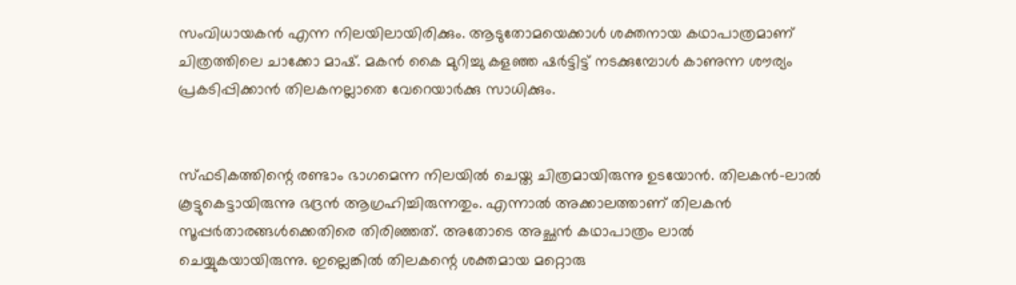സംവിധായകന്‍ എന്ന നിലയിലായിരിക്കും. ആടുതോമയെക്കാള്‍ ശക്തനായ കഥാപാത്രമാണ് ചിത്രത്തിലെ ചാക്കോ മാഷ്. മകന്‍ കൈ മുറിച്ചു കളഞ്ഞ ഷര്‍ട്ടിട്ട് നടക്കുമ്പോള്‍ കാണുന്ന ശൗര്യം പ്രകടിപ്പിക്കാന്‍ തിലകനല്ലാതെ വേറെയാര്‍ക്കു സാധിക്കും.


സ്ഫടികത്തിന്റെ രണ്ടാം ഭാഗമെന്ന നിലയില്‍ ചെയ്ത ചിത്രമായിരുന്നു ഉടയോന്‍. തിലകന്‍-ലാല്‍ കൂട്ടുകെട്ടായിരുന്നു ഭദ്രന്‍ ആഗ്രഹിച്ചിരുന്നതും. എന്നാല്‍ അക്കാലത്താണ് തിലകന്‍ സൂപ്പര്‍താരങ്ങള്‍ക്കെതിരെ തിരിഞ്ഞത്. അതോടെ അച്ഛന്‍ കഥാപാത്രം ലാല്‍ ചെയ്യുകയായിരുന്നു. ഇല്ലെങ്കില്‍ തിലകന്റെ ശക്തമായ മറ്റൊരു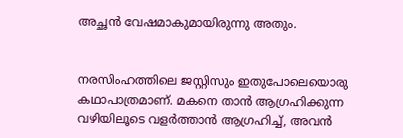അച്ഛന്‍ വേഷമാകുമായിരുന്നു അതും.


നരസിംഹത്തിലെ ജസ്റ്റിസും ഇതുപോലെയൊരു കഥാപാത്രമാണ്. മകനെ താന്‍ ആഗ്രഹിക്കുന്ന വഴിയിലൂടെ വളര്‍ത്താന്‍ ആഗ്രഹിച്ച്, അവന്‍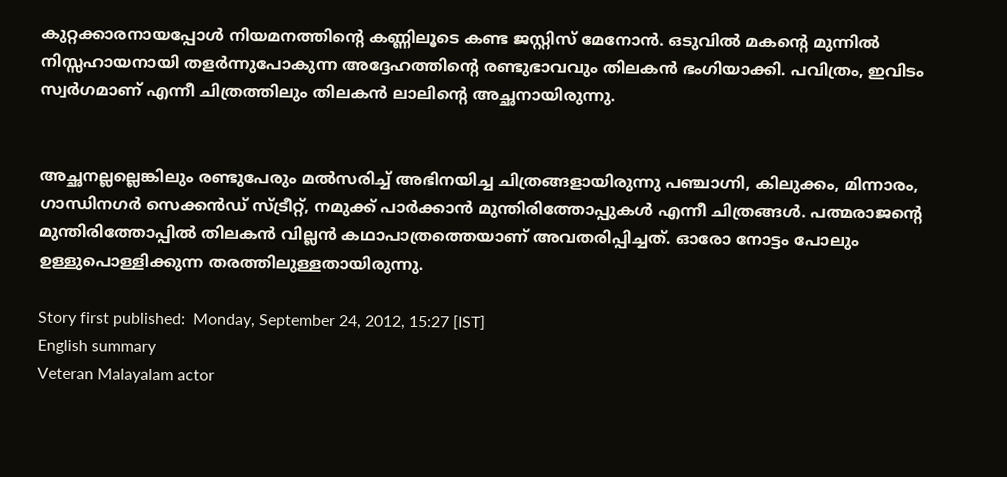കുറ്റക്കാരനായപ്പോള്‍ നിയമനത്തിന്റെ കണ്ണിലൂടെ കണ്ട ജസ്റ്റിസ് മേനോന്‍. ഒടുവില്‍ മകന്റെ മുന്നില്‍ നിസ്സഹായനായി തളര്‍ന്നുപോകുന്ന അദ്ദേഹത്തിന്റെ രണ്ടുഭാവവും തിലകന്‍ ഭംഗിയാക്കി. പവിത്രം, ഇവിടം സ്വര്‍ഗമാണ് എന്നീ ചിത്രത്തിലും തിലകന്‍ ലാലിന്റെ അച്ഛനായിരുന്നു.


അച്ഛനല്ലല്ലെങ്കിലും രണ്ടുപേരും മല്‍സരിച്ച് അഭിനയിച്ച ചിത്രങ്ങളായിരുന്നു പഞ്ചാഗ്നി, കിലുക്കം, മിന്നാരം, ഗാന്ധിനഗര്‍ സെക്കന്‍ഡ് സ്ട്രീറ്റ്, നമുക്ക് പാര്‍ക്കാന്‍ മുന്തിരിത്തോപ്പുകള്‍ എന്നീ ചിത്രങ്ങള്‍. പത്മരാജന്റെ മുന്തിരിത്തോപ്പില്‍ തിലകന്‍ വില്ലന്‍ കഥാപാത്രത്തെയാണ് അവതരിപ്പിച്ചത്. ഓരോ നോട്ടം പോലും ഉള്ളുപൊള്ളിക്കുന്ന തരത്തിലുള്ളതായിരുന്നു.

Story first published:  Monday, September 24, 2012, 15:27 [IST]
English summary
Veteran Malayalam actor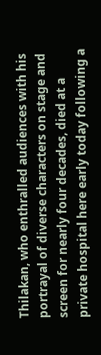Thilakan, who enthralled audiences with his portrayal of diverse characters on stage and screen for nearly four decades, died at a private hospital here early today following a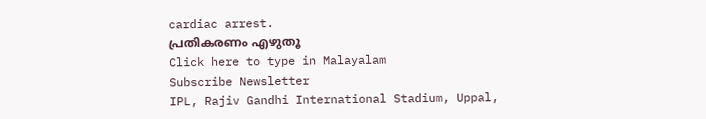cardiac arrest.
പ്രതികരണം എഴുതൂ
Click here to type in Malayalam
Subscribe Newsletter
IPL, Rajiv Gandhi International Stadium, Uppal,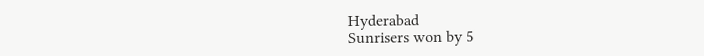Hyderabad
Sunrisers won by 5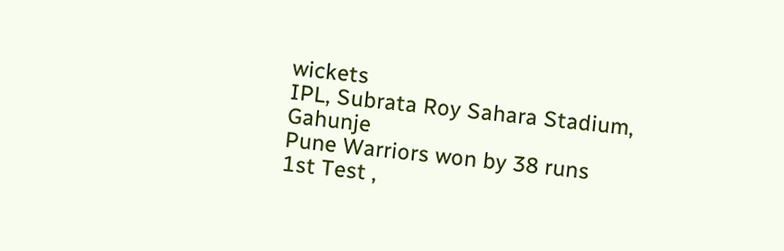wickets
IPL, Subrata Roy Sahara Stadium, Gahunje
Pune Warriors won by 38 runs
1st Test ,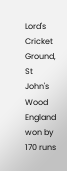Lord's Cricket Ground, St John's Wood
England won by 170 runs